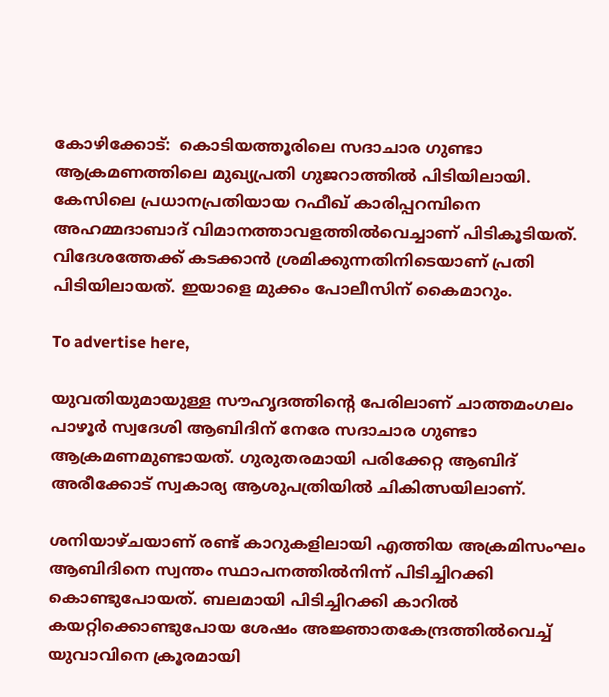കോഴിക്കോട്:  കൊടിയത്തൂരിലെ സദാചാര ഗുണ്ടാ ആക്രമണത്തിലെ മുഖ്യപ്രതി ഗുജറാത്തില്‍ പിടിയിലായി. കേസിലെ പ്രധാനപ്രതിയായ റഫീഖ് കാരിപ്പറമ്പിനെ അഹമ്മദാബാദ് വിമാനത്താവളത്തില്‍വെച്ചാണ് പിടികൂടിയത്. വിദേശത്തേക്ക് കടക്കാന്‍ ശ്രമിക്കുന്നതിനിടെയാണ് പ്രതി പിടിയിലായത്. ഇയാളെ മുക്കം പോലീസിന് കൈമാറും.

To advertise here,

യുവതിയുമായുള്ള സൗഹൃദത്തിന്റെ പേരിലാണ് ചാത്തമംഗലം പാഴൂര്‍ സ്വദേശി ആബിദിന് നേരേ സദാചാര ഗുണ്ടാ ആക്രമണമുണ്ടായത്. ഗുരുതരമായി പരിക്കേറ്റ ആബിദ് അരീക്കോട് സ്വകാര്യ ആശുപത്രിയില്‍ ചികിത്സയിലാണ്.

ശനിയാഴ്ചയാണ് രണ്ട് കാറുകളിലായി എത്തിയ അക്രമിസംഘം ആബിദിനെ സ്വന്തം സ്ഥാപനത്തില്‍നിന്ന് പിടിച്ചിറക്കി കൊണ്ടുപോയത്. ബലമായി പിടിച്ചിറക്കി കാറില്‍ കയറ്റിക്കൊണ്ടുപോയ ശേഷം അജ്ഞാതകേന്ദ്രത്തില്‍വെച്ച് യുവാവിനെ ക്രൂരമായി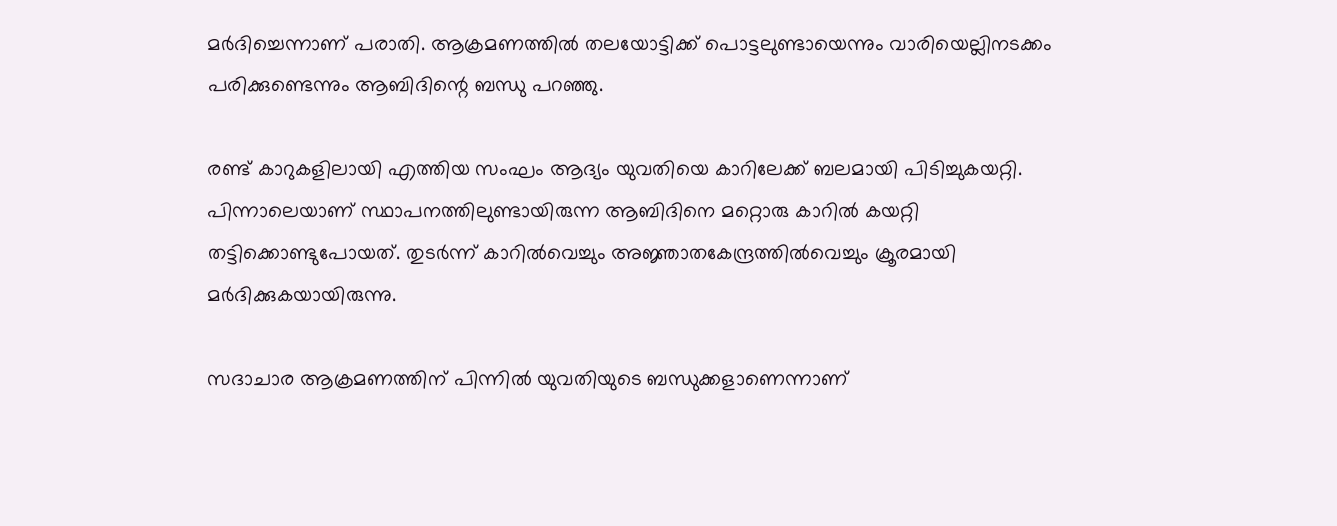മര്‍ദിച്ചെന്നാണ് പരാതി. ആക്രമണത്തില്‍ തലയോട്ടിക്ക് പൊട്ടലുണ്ടായെന്നും വാരിയെല്ലിനടക്കം പരിക്കുണ്ടെന്നും ആബിദിന്റെ ബന്ധു പറഞ്ഞു.

രണ്ട് കാറുകളിലായി എത്തിയ സംഘം ആദ്യം യുവതിയെ കാറിലേക്ക് ബലമായി പിടിച്ചുകയറ്റി. പിന്നാലെയാണ് സ്ഥാപനത്തിലുണ്ടായിരുന്ന ആബിദിനെ മറ്റൊരു കാറില്‍ കയറ്റി തട്ടിക്കൊണ്ടുപോയത്. തുടര്‍ന്ന് കാറില്‍വെച്ചും അജ്ഞാതകേന്ദ്രത്തില്‍വെച്ചും ക്രൂരമായി മര്‍ദിക്കുകയായിരുന്നു.

സദാചാര ആക്രമണത്തിന് പിന്നില്‍ യുവതിയുടെ ബന്ധുക്കളാണെന്നാണ്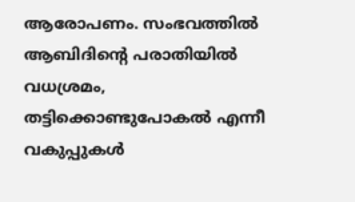ആരോപണം. സംഭവത്തില്‍ ആബിദിന്റെ പരാതിയില്‍ വധശ്രമം, തട്ടിക്കൊണ്ടുപോകല്‍ എന്നീ വകുപ്പുകള്‍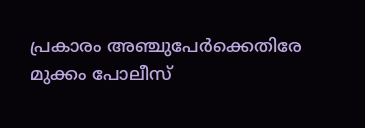പ്രകാരം അഞ്ചുപേര്‍ക്കെതിരേ മുക്കം പോലീസ്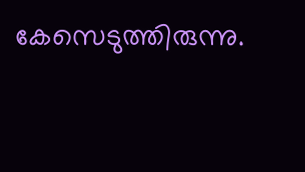കേസെടുത്തിരുന്നു.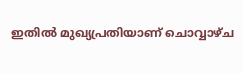ഇതില്‍ മുഖ്യപ്രതിയാണ് ചൊവ്വാഴ്ച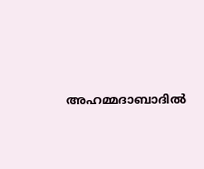അഹമ്മദാബാദില്‍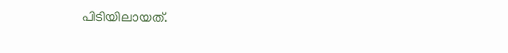പിടിയിലായത്.